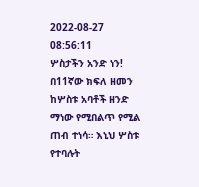2022-08-27 08:56:11
ሦስታችን አንድ ነን!
በ11ኛው ክፍለ ዘመን ከሦስቱ አባቶች ዘንድ ማነው የሚበልጥ የሚል ጠብ ተነሳ። እኒህ ሦስቱ የተባሉት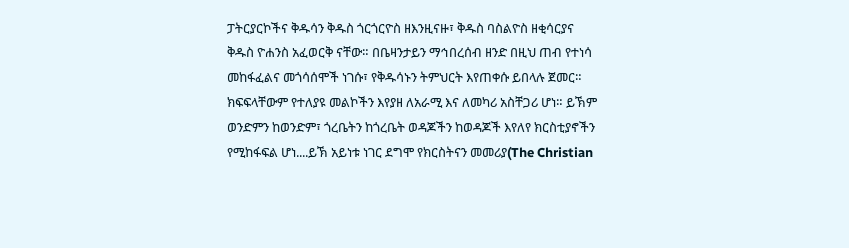ፓትርያርኮችና ቅዱሳን ቅዱስ ጎርጎርዮስ ዘእንዚናዙ፣ ቅዱስ ባስልዮስ ዘቂሳርያና ቅዱስ ዮሐንስ አፈወርቅ ናቸው። በቤዛንታይን ማኅበረሰብ ዘንድ በዚህ ጠብ የተነሳ መከፋፈልና መጎሳሰሞች ነገሱ፣ የቅዱሳኑን ትምህርት እየጠቀሱ ይበላሉ ጀመር። ክፍፍላቸውም የተለያዩ መልኮችን እየያዘ ለአራሚ እና ለመካሪ አስቸጋሪ ሆነ። ይኽም ወንድምን ከወንድም፣ ጎረቤትን ከጎረቤት ወዳጆችን ከወዳጆች እየለየ ክርስቲያኖችን የሚከፋፍል ሆነ....ይኽ አይነቱ ነገር ደግሞ የክርስትናን መመሪያ(The Christian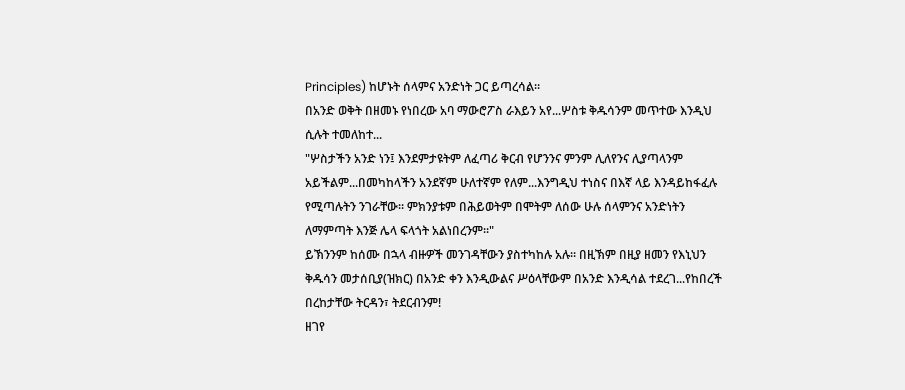Principles) ከሆኑት ሰላምና አንድነት ጋር ይጣረሳል።
በአንድ ወቅት በዘመኑ የነበረው አባ ማውሮፖስ ራእይን አየ...ሦስቱ ቅዱሳንም መጥተው እንዲህ ሲሉት ተመለከተ...
"ሦስታችን አንድ ነን፤ እንደምታዩትም ለፈጣሪ ቅርብ የሆንንና ምንም ሊለየንና ሊያጣላንም አይችልም...በመካከላችን አንደኛም ሁለተኛም የለም...እንግዲህ ተነስና በእኛ ላይ እንዳይከፋፈሉ የሚጣሉትን ንገራቸው። ምክንያቱም በሕይወትም በሞትም ለሰው ሁሉ ሰላምንና አንድነትን ለማምጣት እንጅ ሌላ ፍላጎት አልነበረንም።"
ይኽንንም ከሰሙ በኋላ ብዙዎች መንገዳቸውን ያስተካከሉ አሉ። በዚኽም በዚያ ዘመን የእኒህን ቅዱሳን መታሰቢያ(ዝክር) በአንድ ቀን እንዲውልና ሥዕላቸውም በአንድ እንዲሳል ተደረገ...የከበረች በረከታቸው ትርዳን፣ ትደርብንም!
ዘገየ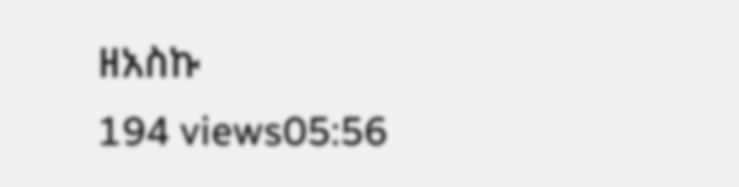ዘአስኩ
194 views05:56